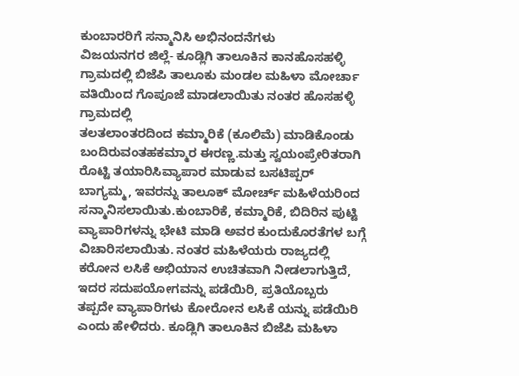ಕುಂಬಾರರಿಗೆ ಸನ್ಮಾನಿಸಿ ಅಭಿನಂದನೆಗಳು
ವಿಜಯನಗರ ಜಿಲ್ಲೆ- ಕೂಡ್ಲಿಗಿ ತಾಲೂಕಿನ ಕಾನಹೊಸಹಳ್ಳಿ ಗ್ರಾಮದಲ್ಲಿ ಬಿಜೆಪಿ ತಾಲೂಕು ಮಂಡಲ ಮಹಿಳಾ ಮೋರ್ಚಾ ವತಿಯಿಂದ ಗೊಪೂಜೆ ಮಾಡಲಾಯಿತು ನಂತರ ಹೊಸಹಳ್ಳಿ ಗ್ರಾಮದಲ್ಲಿ
ತಲತಲಾಂತರದಿಂದ ಕಮ್ಮಾರಿಕೆ (ಕೂಲಿಮೆ) ಮಾಡಿಕೊಂಡು ಬಂದಿರುವಂತಹಕಮ್ಮಾರ ಈರಣ್ಣ.ಮತ್ತು ಸ್ವಯಂಪ್ರೇರಿತರಾಗಿ ರೊಟ್ಟಿ ತಯಾರಿಸಿವ್ಯಾಪಾರ ಮಾಡುವ ಬಸಟಿಪ್ಪರ್ ಬಾಗ್ಯಮ್ಮ, ಇವರನ್ನು ತಾಲೂಕ್ ಮೋರ್ಚ್ ಮಹಿಳೆಯರಿಂದ ಸನ್ಮಾನಿಸಲಾಯಿತು.ಕುಂಬಾರಿಕೆ, ಕಮ್ಮಾರಿಕೆ, ಬಿದಿರಿನ ಪುಟ್ಟಿ ವ್ಯಾಪಾರಿಗಳನ್ನು ಭೇಟಿ ಮಾಡಿ ಅವರ ಕುಂದುಕೊರತೆಗಳ ಬಗ್ಗೆ ವಿಚಾರಿಸಲಾಯಿತು. ನಂತರ ಮಹಿಳೆಯರು ರಾಜ್ಯದಲ್ಲಿ ಕರೋನ ಲಸಿಕೆ ಅಭಿಯಾನ ಉಚಿತವಾಗಿ ನೀಡಲಾಗುತ್ತಿದೆ, ಇದರ ಸದುಪಯೋಗವನ್ನು ಪಡೆಯಿರಿ, ಪ್ರತಿಯೊಬ್ಬರು ತಪ್ಪದೇ ವ್ಯಾಪಾರಿಗಳು ಕೋರೋನ ಲಸಿಕೆ ಯನ್ನು ಪಡೆಯಿರಿ ಎಂದು ಹೇಳಿದರು. ಕೂಡ್ಲಿಗಿ ತಾಲೂಕಿನ ಬಿಜೆಪಿ ಮಹಿಳಾ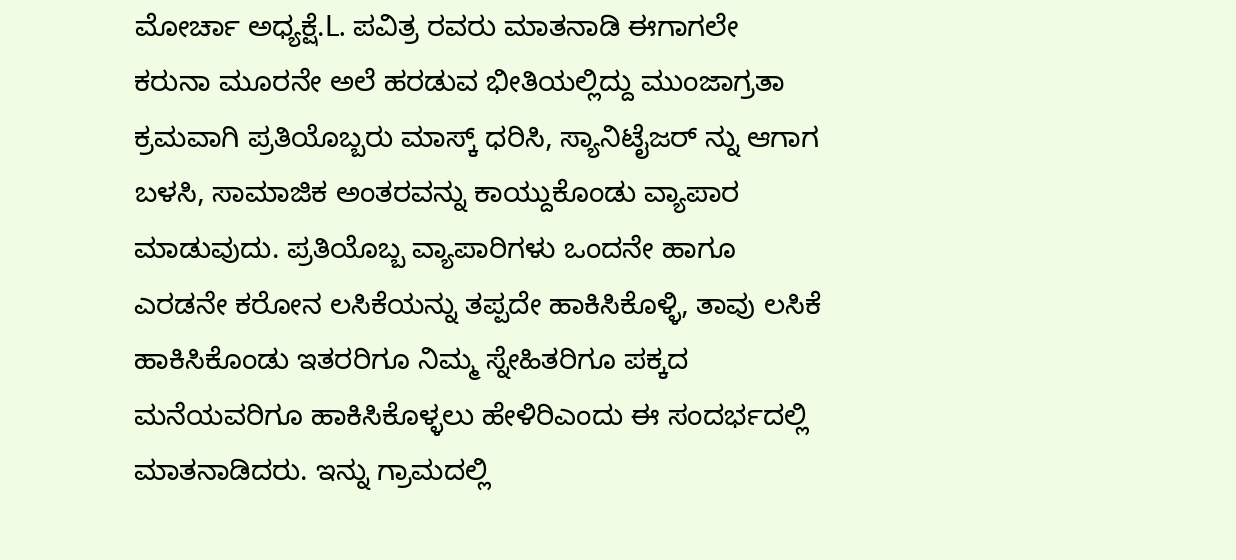ಮೋರ್ಚಾ ಅಧ್ಯಕ್ಷೆ.L. ಪವಿತ್ರ ರವರು ಮಾತನಾಡಿ ಈಗಾಗಲೇ ಕರುನಾ ಮೂರನೇ ಅಲೆ ಹರಡುವ ಭೀತಿಯಲ್ಲಿದ್ದು ಮುಂಜಾಗ್ರತಾ ಕ್ರಮವಾಗಿ ಪ್ರತಿಯೊಬ್ಬರು ಮಾಸ್ಕ್ ಧರಿಸಿ, ಸ್ಯಾನಿಟೈಜರ್ ನ್ನು ಆಗಾಗ ಬಳಸಿ, ಸಾಮಾಜಿಕ ಅಂತರವನ್ನು ಕಾಯ್ದುಕೊಂಡು ವ್ಯಾಪಾರ ಮಾಡುವುದು. ಪ್ರತಿಯೊಬ್ಬ ವ್ಯಾಪಾರಿಗಳು ಒಂದನೇ ಹಾಗೂ ಎರಡನೇ ಕರೋನ ಲಸಿಕೆಯನ್ನು ತಪ್ಪದೇ ಹಾಕಿಸಿಕೊಳ್ಳಿ, ತಾವು ಲಸಿಕೆ ಹಾಕಿಸಿಕೊಂಡು ಇತರರಿಗೂ ನಿಮ್ಮ ಸ್ನೇಹಿತರಿಗೂ ಪಕ್ಕದ ಮನೆಯವರಿಗೂ ಹಾಕಿಸಿಕೊಳ್ಳಲು ಹೇಳಿರಿಎಂದು ಈ ಸಂದರ್ಭದಲ್ಲಿ ಮಾತನಾಡಿದರು. ಇನ್ನು ಗ್ರಾಮದಲ್ಲಿ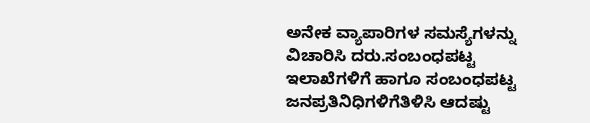ಅನೇಕ ವ್ಯಾಪಾರಿಗಳ ಸಮಸ್ಯೆಗಳನ್ನು ವಿಚಾರಿಸಿ ದರು.ಸಂಬಂಧಪಟ್ಟ ಇಲಾಖೆಗಳಿಗೆ ಹಾಗೂ ಸಂಬಂಧಪಟ್ಟ ಜನಪ್ರತಿನಿಧಿಗಳಿಗೆತಿಳಿಸಿ ಆದಷ್ಟು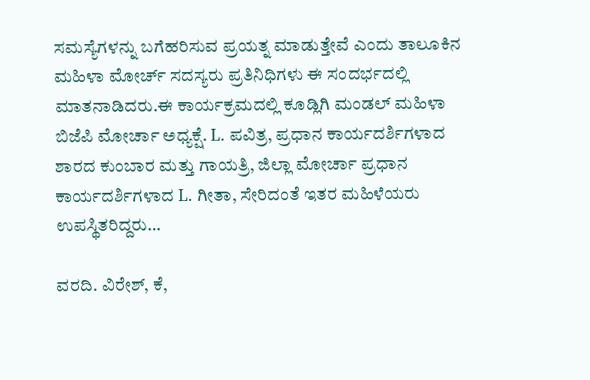ಸಮಸ್ಯೆಗಳನ್ನು ಬಗೆಹರಿಸುವ ಪ್ರಯತ್ನ ಮಾಡುತ್ತೇವೆ ಎಂದು ತಾಲೂಕಿನ ಮಹಿಳಾ ಮೋರ್ಚ್ ಸದಸ್ಯರು ಪ್ರತಿನಿಧಿಗಳು ಈ ಸಂದರ್ಭದಲ್ಲಿ ಮಾತನಾಡಿದರು.ಈ ಕಾರ್ಯಕ್ರಮದಲ್ಲಿ ಕೂಡ್ಲಿಗಿ ಮಂಡಲ್ ಮಹಿಳಾ ಬಿಜೆಪಿ ಮೋರ್ಚಾ ಅಧ್ಯಕ್ಷೆ. L. ಪವಿತ್ರ, ಪ್ರಧಾನ ಕಾರ್ಯದರ್ಶಿಗಳಾದ ಶಾರದ ಕುಂಬಾರ ಮತ್ತು ಗಾಯತ್ರಿ, ಜಿಲ್ಲಾ ಮೋರ್ಚಾ ಪ್ರಧಾನ ಕಾರ್ಯದರ್ಶಿಗಳಾದ L. ಗೀತಾ, ಸೇರಿದಂತೆ ಇತರ ಮಹಿಳೆಯರು ಉಪಸ್ಥಿತರಿದ್ದರು…

ವರದಿ. ವಿರೇಶ್, ಕೆ,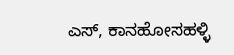ಎಸ್, ಕಾನಹೋಸಹಳ್ಳಿ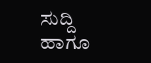ಸುದ್ದಿ ಹಾಗೂ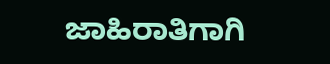ಜಾಹಿರಾತಿಗಾಗಿ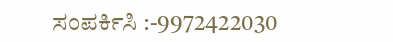ಸಂಪರ್ಕಿಸಿ :-9972422030